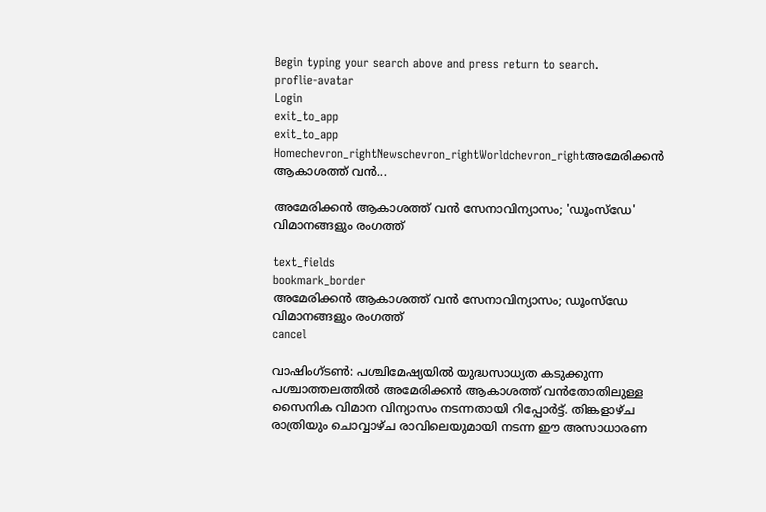Begin typing your search above and press return to search.
proflie-avatar
Login
exit_to_app
exit_to_app
Homechevron_rightNewschevron_rightWorldchevron_rightഅമേരിക്കൻ ആകാശത്ത് വൻ...

അമേരിക്കൻ ആകാശത്ത് വൻ സേനാവിന്യാസം; 'ഡൂംസ്‌ഡേ' വിമാനങ്ങളും രംഗത്ത്

text_fields
bookmark_border
അമേരിക്കൻ ആകാശത്ത് വൻ സേനാവിന്യാസം; ഡൂംസ്‌ഡേ വിമാനങ്ങളും രംഗത്ത്
cancel

വാഷിംഗ്ടൺ: പശ്ചിമേഷ്യയിൽ യുദ്ധസാധ്യത കടുക്കുന്ന പശ്ചാത്തലത്തിൽ അമേരിക്കൻ ആകാശത്ത് വൻതോതിലുള്ള സൈനിക വിമാന വിന്യാസം നടന്നതായി റിപ്പോർട്ട്. തിങ്കളാഴ്ച രാത്രിയും ചൊവ്വാഴ്ച രാവിലെയുമായി നടന്ന ഈ അസാധാരണ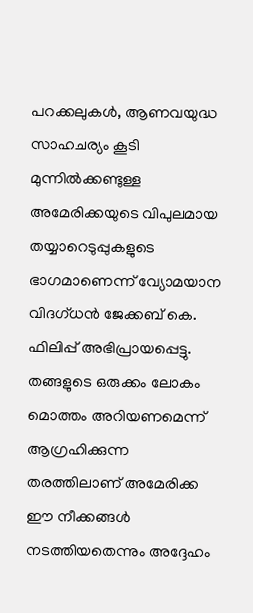പറക്കലുകൾ, ആണവയുദ്ധ സാഹചര്യം കൂടി മുന്നിൽക്കണ്ടുള്ള അമേരിക്കയുടെ വിപുലമായ തയ്യാറെടുപ്പുകളുടെ ഭാഗമാണെന്ന് വ്യോമയാന വിദഗ്ധൻ ജേക്കബ് കെ. ഫിലിപ്പ് അഭിപ്രായപ്പെട്ടു. തങ്ങളുടെ ഒരുക്കം ലോകം മൊത്തം അറിയണമെന്ന് ആഗ്രഹിക്കുന്ന തരത്തിലാണ് അമേരിക്ക ഈ നീക്കങ്ങൾ നടത്തിയതെന്നും അദ്ദേഹം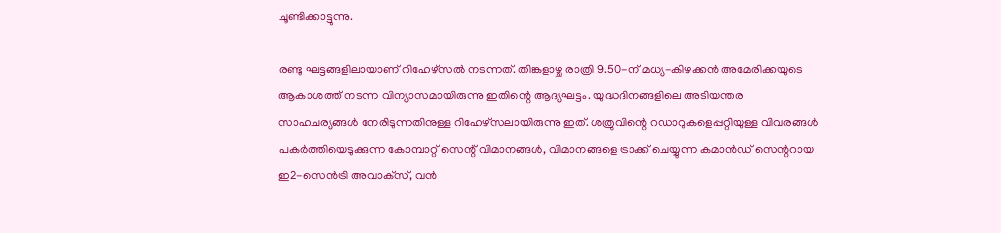ചൂണ്ടിക്കാട്ടുന്നു.

രണ്ടു ഘട്ടങ്ങളിലായാണ് റിഹേഴ്‌സൽ നടന്നത്. തിങ്കളാഴ്ച രാത്രി 9.50-ന് മധ്യ-കിഴക്കൻ അമേരിക്കയുടെ ആകാശത്ത് നടന്ന വിന്യാസമായിരുന്നു ഇതിന്റെ ആദ്യഘട്ടം. യുദ്ധദിനങ്ങളിലെ അടിയന്തര സാഹചര്യങ്ങൾ നേരിടുന്നതിനുള്ള റിഹേഴ്‌സലായിരുന്നു ഇത്. ശത്രുവിന്റെ റഡാറുകളെപ്പറ്റിയുള്ള വിവരങ്ങൾ പകർത്തിയെടുക്കുന്ന കോമ്പാറ്റ് സെന്റ് വിമാനങ്ങൾ, വിമാനങ്ങളെ ട്രാക്ക് ചെയ്യുന്ന കമാൻഡ് സെന്ററായ ഇ2-സെൻട്രി അവാക്‌സ്, വൻ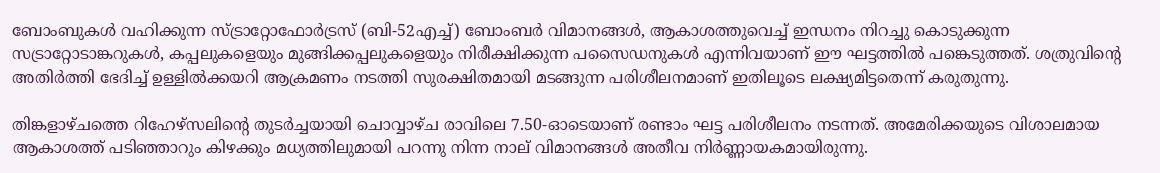ബോംബുകൾ വഹിക്കുന്ന സ്ട്രാറ്റോഫോർട്രസ് (ബി-52എച്ച്) ബോംബർ വിമാനങ്ങൾ, ആകാശത്തുവെച്ച് ഇന്ധനം നിറച്ചു കൊടുക്കുന്ന സട്രാറ്റോടാങ്കറുകൾ, കപ്പലുകളെയും മുങ്ങിക്കപ്പലുകളെയും നിരീക്ഷിക്കുന്ന പസൈഡനുകൾ എന്നിവയാണ് ഈ ഘട്ടത്തിൽ പങ്കെടുത്തത്. ശത്രുവിന്റെ അതിർത്തി ഭേദിച്ച് ഉള്ളിൽക്കയറി ആക്രമണം നടത്തി സുരക്ഷിതമായി മടങ്ങുന്ന പരിശീലനമാണ് ഇതിലൂടെ ലക്ഷ്യമിട്ടതെന്ന് കരുതുന്നു.

തിങ്കളാഴ്ചത്തെ റിഹേഴ്‌സലിന്റെ തുടർച്ചയായി ചൊവ്വാഴ്ച രാവിലെ 7.50-ഓടെയാണ് രണ്ടാം ഘട്ട പരിശീലനം നടന്നത്. അമേരിക്കയുടെ വിശാലമായ ആകാശത്ത് പടിഞ്ഞാറും കിഴക്കും മധ്യത്തിലുമായി പറന്നു നിന്ന നാല് വിമാനങ്ങൾ അതീവ നിർണ്ണായകമായിരുന്നു.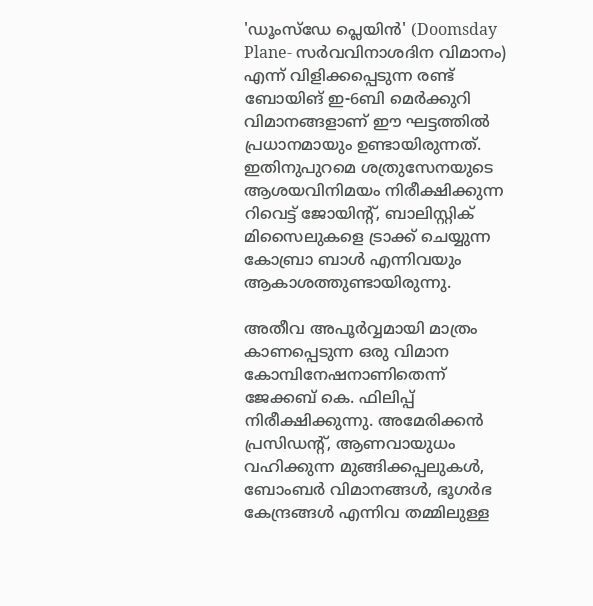'ഡൂംസ്‌ഡേ പ്ലെയിൻ' (Doomsday Plane- സർവവിനാശദിന വിമാനം) എന്ന് വിളിക്കപ്പെടുന്ന രണ്ട് ബോയിങ് ഇ-6ബി മെർക്കുറി വിമാനങ്ങളാണ് ഈ ഘട്ടത്തിൽ പ്രധാനമായും ഉണ്ടായിരുന്നത്. ഇതിനുപുറമെ ശത്രുസേനയുടെ ആശയവിനിമയം നിരീക്ഷിക്കുന്ന റിവെട്ട് ജോയിന്റ്, ബാലിസ്റ്റിക് മിസൈലുകളെ ട്രാക്ക് ചെയ്യുന്ന കോബ്രാ ബാൾ എന്നിവയും ആകാശത്തുണ്ടായിരുന്നു.

അതീവ അപൂർവ്വമായി മാത്രം കാണപ്പെടുന്ന ഒരു വിമാന കോമ്പിനേഷനാണിതെന്ന് ജേക്കബ് കെ. ഫിലിപ്പ് നിരീക്ഷിക്കുന്നു. അമേരിക്കൻ പ്രസിഡന്റ്, ആണവായുധം വഹിക്കുന്ന മുങ്ങിക്കപ്പലുകൾ, ബോംബർ വിമാനങ്ങൾ, ഭൂഗർഭ കേന്ദ്രങ്ങൾ എന്നിവ തമ്മിലുള്ള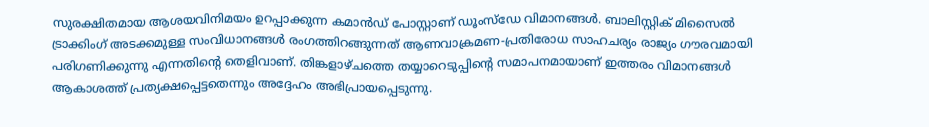സുരക്ഷിതമായ ആശയവിനിമയം ഉറപ്പാക്കുന്ന കമാൻഡ് പോസ്റ്റാണ് ഡൂംസ്‌ഡേ വിമാനങ്ങൾ. ബാലിസ്റ്റിക് മിസൈൽ ട്രാക്കിംഗ് അടക്കമുള്ള സംവിധാനങ്ങൾ രംഗത്തിറങ്ങുന്നത് ആണവാക്രമണ-പ്രതിരോധ സാഹചര്യം രാജ്യം ഗൗരവമായി പരിഗണിക്കുന്നു എന്നതിന്റെ തെളിവാണ്. തിങ്കളാഴ്ചത്തെ തയ്യാറെടുപ്പിന്റെ സമാപനമായാണ് ഇത്തരം വിമാനങ്ങൾ ആകാശത്ത് പ്രത്യക്ഷപ്പെട്ടതെന്നും അദ്ദേഹം അഭിപ്രായപ്പെടുന്നു.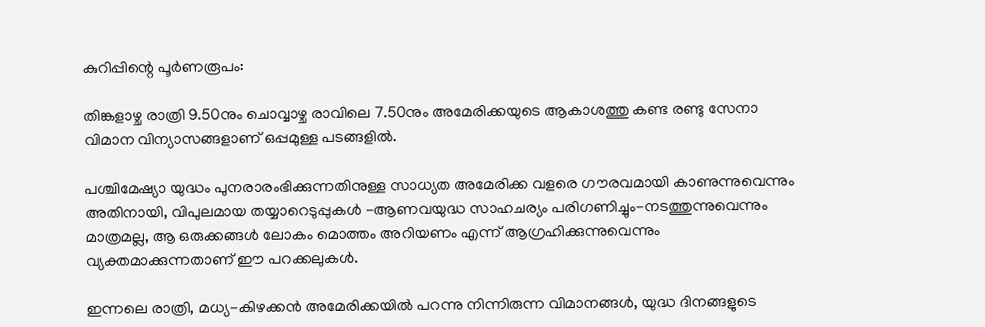കുറിപ്പിന്റെ പൂർണരൂപം:

തിങ്കളാഴ്ച രാത്രി 9.50നും ചൊവ്വാഴ്ച രാവിലെ 7.50നും അമേരിക്കയുടെ ആകാശത്തു കണ്ട രണ്ടു സേനാ വിമാന വിന്യാസങ്ങളാണ് ഒപ്പമുള്ള പടങ്ങളിൽ.

പശ്ചിമേഷ്യാ യുദ്ധം പുനരാരംഭിക്കുന്നതിനുള്ള സാധ്യത അമേരിക്ക വളരെ ഗൗരവമായി കാണുന്നുവെന്നും അതിനായി, വിപുലമായ തയ്യാറെടുപ്പുകൾ -ആണവയുദ്ധ സാഹചര്യം പരിഗണിച്ചും-നടത്തുന്നുവെന്നും മാത്രമല്ല, ആ ഒരുക്കങ്ങൾ ലോകം മൊത്തം അറിയണം എന്ന് ആഗ്രഹിക്കുന്നുവെന്നും വ്യക്തമാക്കുന്നതാണ് ഈ പറക്കലുകൾ.

ഇന്നലെ രാത്രി, മധ്യ-കിഴക്കൻ അമേരിക്കയിൽ പറന്നു നിന്നിരുന്ന വിമാനങ്ങൾ, യുദ്ധ ദിനങ്ങളുടെ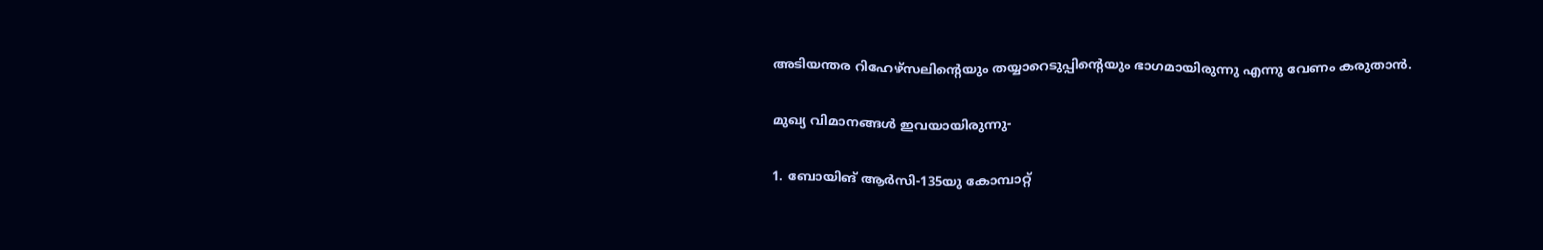അടിയന്തര റിഹേഴ്‌സലിന്റെയും തയ്യാറെടുപ്പിന്റെയും ഭാഗമായിരുന്നു എന്നു വേണം കരുതാൻ.

മുഖ്യ വിമാനങ്ങൾ ഇവയായിരുന്നു-

1. ബോയിങ് ആർസി-135യു കോമ്പാറ്റ്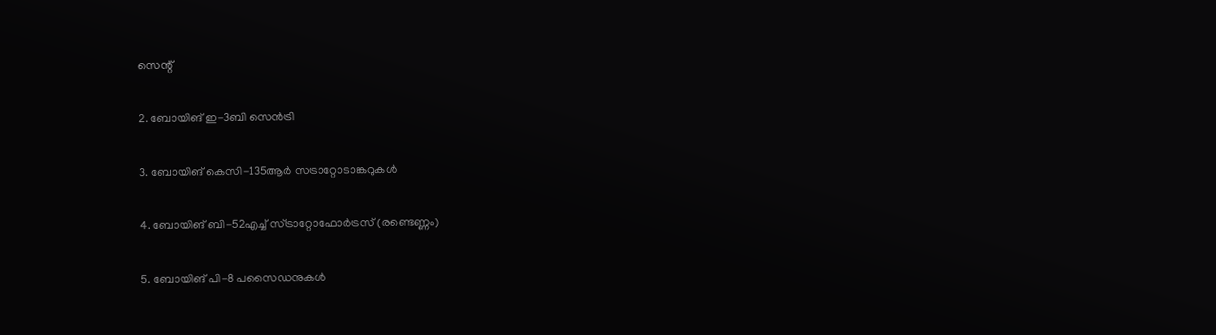സെന്റ്

2. ബോയിങ് ഇ-3ബി സെൻട്രി

3. ബോയിങ് കെസി-135ആർ സട്രാറ്റോടാങ്കറുകൾ

4. ബോയിങ് ബി-52എച്ച് സ്ട്രാറ്റോഫോർട്രസ് (രണ്ടെണ്ണം)

5. ബോയിങ് പി-8 പസൈഡനുകൾ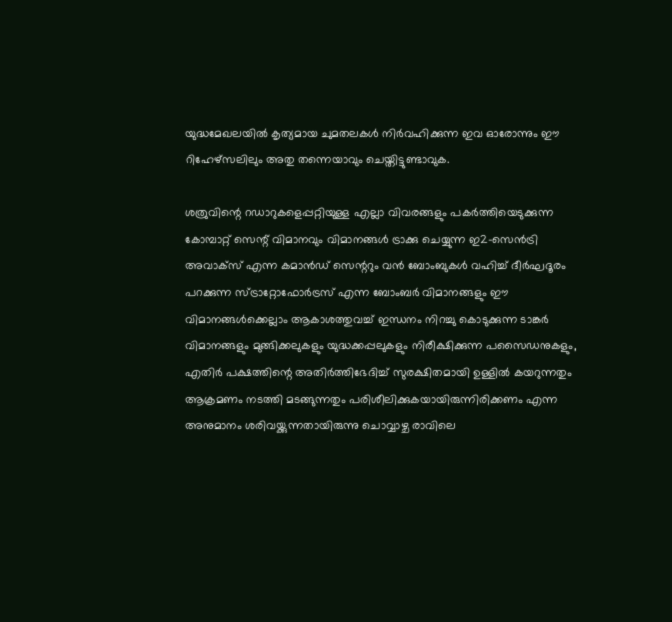യുദ്ധമേഖലയിൽ കൃത്യമായ ചുമതലകൾ നിർവഹിക്കുന്ന ഇവ ഓരോന്നും ഈ റിഹേഴ്‌സലിലും അതു തന്നെയാവും ചെയ്തിട്ടുണ്ടാവുക.

ശത്രുവിന്റെ റഡാറുകളെപ്പറ്റിയുള്ള എല്ലാ വിവരങ്ങളും പകർത്തിയെടുക്കുന്ന കോമ്പാറ്റ് സെന്റ് വിമാനവും വിമാനങ്ങൾ ട്രാക്കു ചെയ്യുന്ന ഇ2-സെൻട്രി അവാക്‌സ് എന്ന കമാൻഡ് സെന്ററും വൻ ബോംബുകൾ വഹിച്ച് ദീർഘദൂരം പറക്കുന്ന സ്ട്രാറ്റോഫോർട്രസ് എന്ന ബോംബർ വിമാനങ്ങളും ഈ വിമാനങ്ങൾക്കെല്ലാം ആകാശത്തുവച്ച് ഇന്ധനം നിറച്ചു കൊടുക്കുന്ന ടാങ്കർ വിമാനങ്ങളും മുങ്ങിക്കലുകളും യുദ്ധക്കപ്പലുകളും നിരീക്ഷിക്കുന്ന പസൈഡനുകളും, എതിർ പക്ഷത്തിന്റെ അതിർത്തിഭേദിച്ച് സുരക്ഷിതമായി ഉള്ളിൽ കയറുന്നതും ആക്രമണം നടത്തി മടങ്ങുന്നതും പരിശീലിക്കുകയായിരുന്നിരിക്കണം എന്ന അനുമാനം ശരിവയ്ക്കുന്നതായിരുന്നു ചൊവ്വാഴ്ച രാവിലെ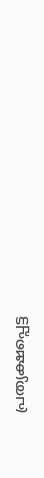പ്രത്യക്ഷപ്പെട്ട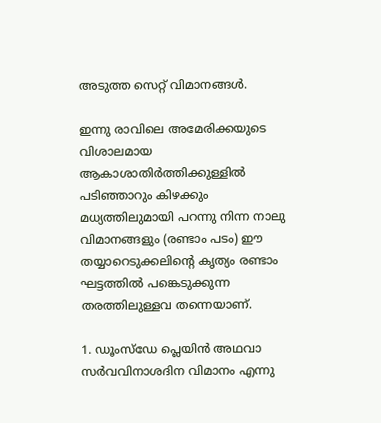അടുത്ത സെറ്റ് വിമാനങ്ങൾ.

ഇന്നു രാവിലെ അമേരിക്കയുടെ വിശാലമായ ആകാശാതിർത്തിക്കുള്ളിൽ പടിഞ്ഞാറും കിഴക്കും മധ്യത്തിലുമായി പറന്നു നിന്ന നാലു വിമാനങ്ങളും (രണ്ടാം പടം) ഈ തയ്യാറെടുക്കലിന്റെ കൃത്യം രണ്ടാം ഘട്ടത്തിൽ പങ്കെടുക്കുന്ന തരത്തിലുള്ളവ തന്നെയാണ്.

1. ഡൂംസ്‌ഡേ പ്ലെയിൻ അഥവാ സർവവിനാശദിന വിമാനം എന്നു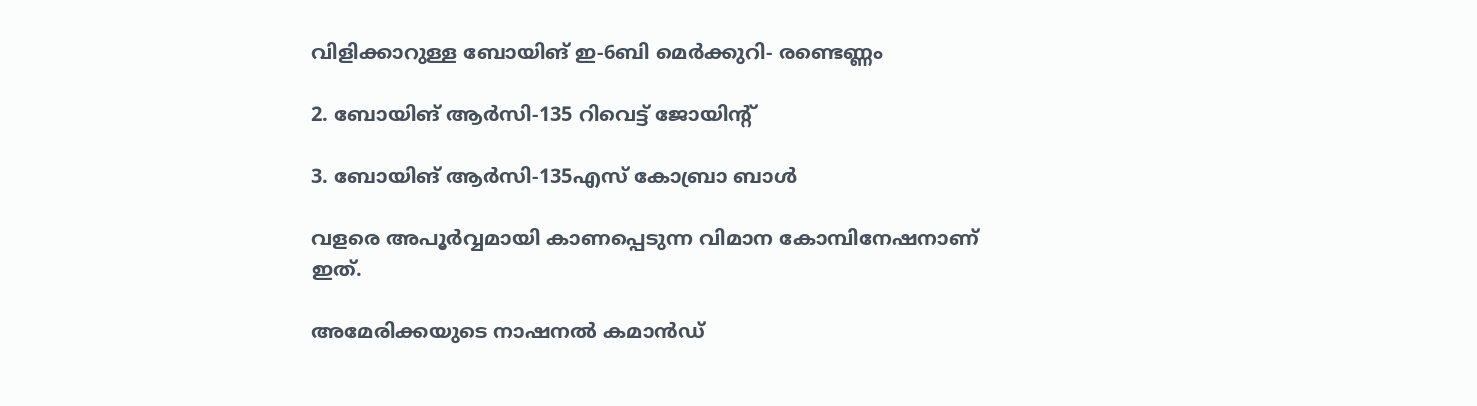വിളിക്കാറുള്ള ബോയിങ് ഇ-6ബി മെർക്കുറി- രണ്ടെണ്ണം

2. ബോയിങ് ആർസി-135 റിവെട്ട് ജോയിന്റ്

3. ബോയിങ് ആർസി-135എസ് കോബ്രാ ബാൾ

വളരെ അപൂർവ്വമായി കാണപ്പെടുന്ന വിമാന കോമ്പിനേഷനാണ് ഇത്.

അമേരിക്കയുടെ നാഷനൽ കമാൻഡ്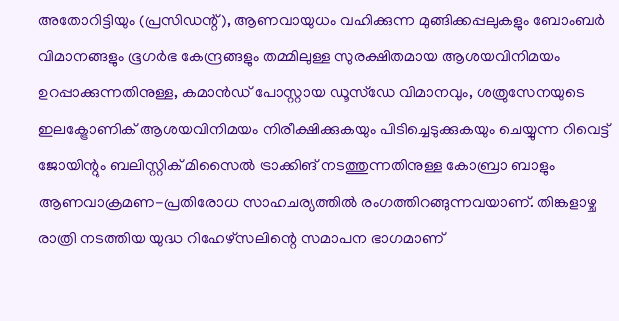അതോറിട്ടിയും (പ്രസിഡന്റ്), ആണവായുധം വഹിക്കുന്ന മുങ്ങിക്കപ്പലുകളും ബോംബർ വിമാനങ്ങളും ഭൂഗർഭ കേന്ദ്രങ്ങളും തമ്മിലുള്ള സുരക്ഷിതമായ ആശയവിനിമയം ഉറപ്പാക്കുന്നതിനുള്ള, കമാൻഡ് പോസ്റ്റായ ഡൂസ്‌ഡേ വിമാനവും, ശത്രുസേനയുടെ ഇലക്ട്രോണിക് ആശയവിനിമയം നിരീക്ഷിക്കുകയും പിടിച്ചെടുക്കുകയും ചെയ്യുന്ന റിവെട്ട് ജോയിന്റും ബലിസ്റ്റിക് മിസൈൽ ട്രാക്കിങ് നടത്തുന്നതിനുള്ള കോബ്രാ ബാളും ആണവാക്രമണ-പ്രതിരോധ സാഹചര്യത്തിൽ രംഗത്തിറങ്ങുന്നവയാണ്. തിങ്കളാഴ്ച രാത്രി നടത്തിയ യുദ്ധ റിഹേഴ്‌സലിന്റെ സമാപന ഭാഗമാണ്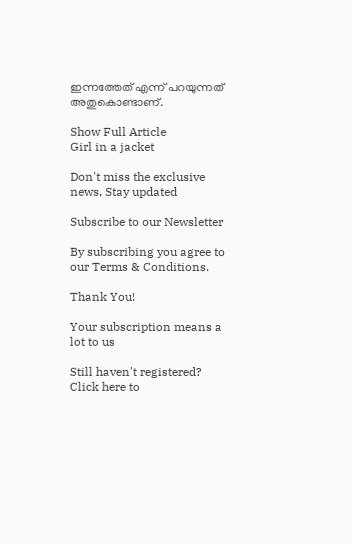ഇന്നത്തേത് എന്ന് പറയുന്നത് അതുകൊണ്ടാണ്.

Show Full Article
Girl in a jacket

Don't miss the exclusive news, Stay updated

Subscribe to our Newsletter

By subscribing you agree to our Terms & Conditions.

Thank You!

Your subscription means a lot to us

Still haven't registered? Click here to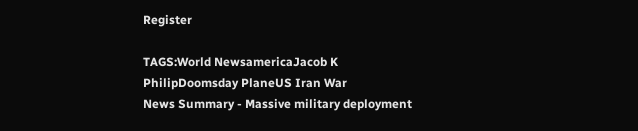Register

TAGS:World NewsamericaJacob K PhilipDoomsday PlaneUS Iran War
News Summary - Massive military deployment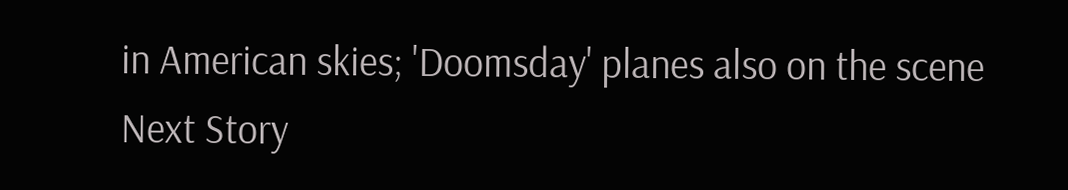in American skies; 'Doomsday' planes also on the scene
Next Story